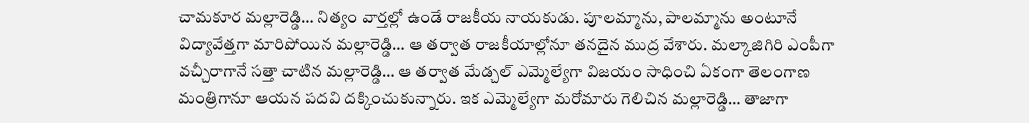చామకూర మల్లారెడ్డి… నిత్యం వార్తల్లో ఉండే రాజకీయ నాయకుడు. పూలమ్మాను, పాలమ్మాను అంటూనే విద్యావేత్తగా మారిపోయిన మల్లారెడ్డి… ఆ తర్వాత రాజకీయాల్లోనూ తనదైన ముద్ర వేశారు. మల్కాజిగిరి ఎంపీగా వచ్చీరాగానే సత్తా చాటిన మల్లారెడ్డి… ఆ తర్వాత మేడ్చల్ ఎమ్మెల్యేగా విజయం సాధించి ఏకంగా తెలంగాణ మంత్రిగానూ ఆయన పదవి దక్కించుకున్నారు. ఇక ఎమ్మెల్యేగా మరోమారు గెలిచిన మల్లారెడ్డి… తాజాగా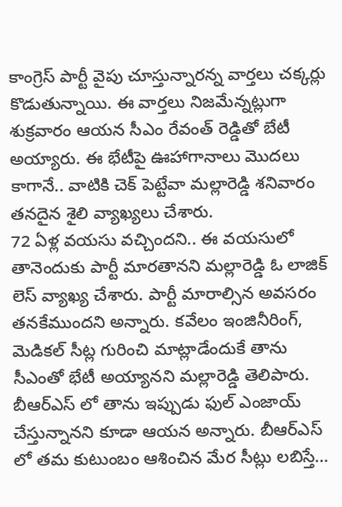కాంగ్రెస్ పార్టీ వైపు చూస్తున్నారన్న వార్తలు చక్కర్లు కొడుతున్నాయి. ఈ వార్తలు నిజమేన్నట్లుగా శుక్రవారం ఆయన సీఎం రేవంత్ రెడ్డితో బేటీ అయ్యారు. ఈ భేటీపై ఊహాగానాలు మొదలు కాగానే.. వాటికి చెక్ పెట్టేవా మల్లారెడ్డి శనివారం తనదైన శైలి వ్యాఖ్యలు చేశారు.
72 ఏళ్ల వయసు వచ్చిందని.. ఈ వయసులో తానెందుకు పార్టీ మారతానని మల్లారెడ్డి ఓ లాజిక్ లెస్ వ్యాఖ్య చేశారు. పార్టీ మారాల్సిన అవసరం తనకేముందని అన్నారు. కవేలం ఇంజినీరింగ్, మెడికల్ సీట్ల గురించి మాట్లాడేందుకే తాను సీఎంతో భేటీ అయ్యానని మల్లారెడ్డి తెలిపారు. బీఆర్ఎస్ లో తాను ఇప్పుడు ఫుల్ ఎంజాయ్ చేస్తున్నానని కూడా ఆయన అన్నారు. బీఆర్ఎస్ లో తమ కుటుంబం ఆశించిన మేర సీట్లు లబిస్తే…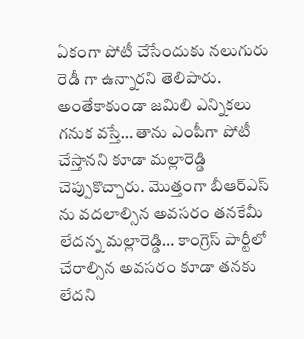ఏకంగా పోటీ చేసేందుకు నలుగురు రెడీ గా ఉన్నారని తెలిపారు. అంతేకాకుండా జమిలి ఎన్నికలు గనుక వస్తే… తాను ఎంపీగా పోటీ చేస్తానని కూడా మల్లారెడ్డి చెప్పుకొచ్చారు. మొత్తంగా బీఆర్ఎస్ ను వదలాల్సిన అవసరం తనకేమీ లేదన్న మల్లారెడ్డి… కాంగ్రెస్ పార్టీలో చేరాల్సిన అవసరం కూడా తనకు లేదని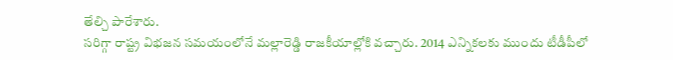తేల్చి పారేశారు.
సరిగ్గా రాష్ట్ర విభజన సమయంలోనే మల్లారెడ్డి రాజకీయాల్లోకి వచ్చారు. 2014 ఎన్నికలకు ముందు టీడీపీలో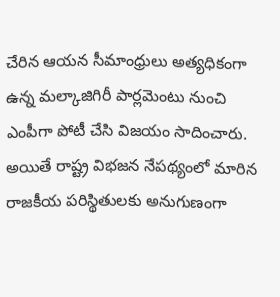చేరిన ఆయన సీమాంధ్రులు అత్యధికంగా ఉన్న మల్కాజిగిరీ పార్లమెంటు నుంచి ఎంపీగా పోటీ చేసి విజయం సాదించారు. అయితే రాష్ట్ర విభజన నేపథ్యంలో మారిన రాజకీయ పరిస్థితులకు అనుగుణంగా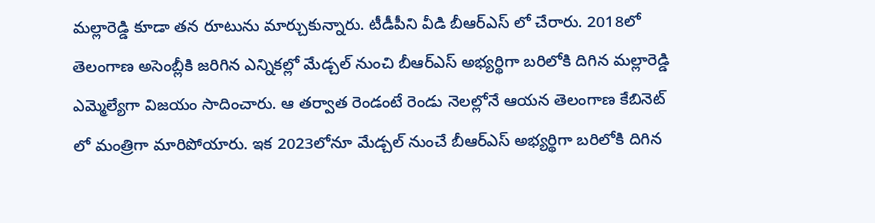మల్లారెడ్డి కూడా తన రూటును మార్చుకున్నారు. టీడీపీని వీడి బీఆర్ఎస్ లో చేరారు. 2018లో తెలంగాణ అసెంబ్లీకి జరిగిన ఎన్నికల్లో మేడ్చల్ నుంచి బీఆర్ఎస్ అభ్యర్థిగా బరిలోకి దిగిన మల్లారెడ్డి ఎమ్మెల్యేగా విజయం సాదించారు. ఆ తర్వాత రెండంటే రెండు నెలల్లోనే ఆయన తెలంగాణ కేబినెట్ లో మంత్రిగా మారిపోయారు. ఇక 2023లోనూ మేడ్చల్ నుంచే బీఆర్ఎస్ అభ్యర్థిగా బరిలోకి దిగిన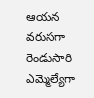ఆయన వరుసగా రెండుసారి ఎమ్మెల్యేగా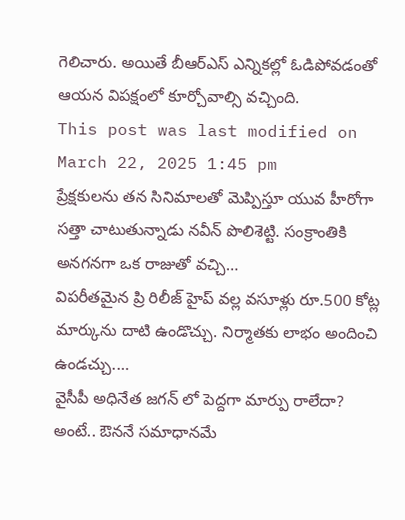గెలిచారు. అయితే బీఆర్ఎస్ ఎన్నికల్లో ఓడిపోవడంతో ఆయన విపక్షంలో కూర్చోవాల్సి వచ్చింది.
This post was last modified on March 22, 2025 1:45 pm
ప్రేక్షకులను తన సినిమాలతో మెప్పిస్తూ యువ హీరోగా సత్తా చాటుతున్నాడు నవీన్ పొలిశెట్టి. సంక్రాంతికి అనగనగా ఒక రాజుతో వచ్చి…
విపరీతమైన ప్రి రిలీజ్ హైప్ వల్ల వసూళ్లు రూ.500 కోట్ల మార్కును దాటి ఉండొచ్చు. నిర్మాతకు లాభం అందించి ఉండచ్చు.…
వైసీపీ అధినేత జగన్ లో పెద్దగా మార్పు రాలేదా? అంటే.. ఔననే సమాధానమే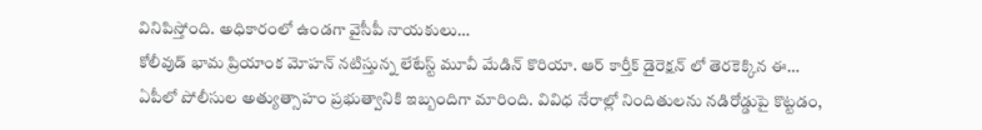వినిపిస్తోంది. అధికారంలో ఉండగా వైసీపీ నాయకులు…
కోలీవుడ్ భామ ప్రియాంక మోహన్ నటిస్తున్న లేటేస్ట్ మూవీ మేడిన్ కొరియా. ఆర్ కార్తీక్ డైరెక్షన్ లో తెరకెక్కిన ఈ…
ఏపీలో పోలీసుల అత్యుత్సాహం ప్రభుత్వానికి ఇబ్బందిగా మారింది. వివిధ నేరాల్లో నిందితులను నడిరోడ్డుపై కొట్టడం,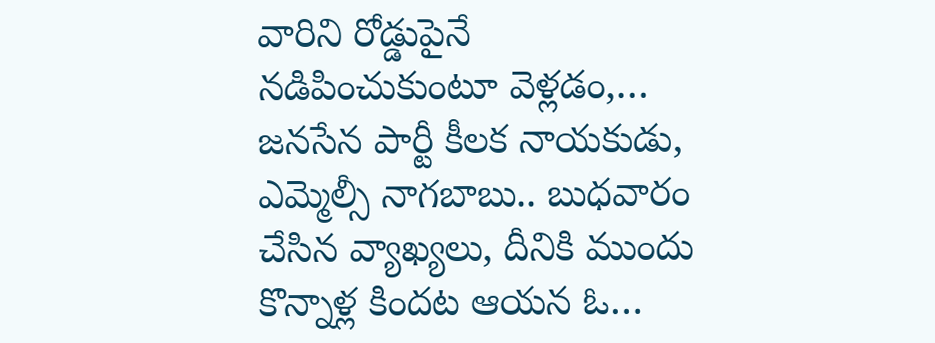వారిని రోడ్డుపైనే నడిపించుకుంటూ వెళ్లడం,…
జనసేన పార్టీ కీలక నాయకుడు, ఎమ్మెల్సీ నాగబాబు.. బుధవారం చేసిన వ్యాఖ్యలు, దీనికి ముందు కొన్నాళ్ల కిందట ఆయన ఓ…